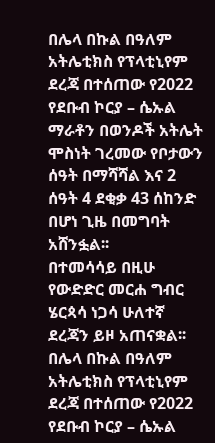በሌላ በኩል በዓለም አትሌቲክስ የፕላቲኒየም ደረጃ በተሰጠው የ2022 የደቡብ ኮርያ – ሴኡል ማራቶን በወንዶች አትሌት ሞስነት ገረመው የቦታውን ሰዓት በማሻሻል እና 2 ሰዓት 4 ደቂቃ 43 ሰከንድ በሆነ ጊዜ በመግባት አሸንፏል፡፡
በተመሳሳይ በዚሁ የውድድር መርሐ ግብር ሄርጳሳ ነጋሳ ሁለተኛ ደረጃን ይዞ አጠናቋል፡፡
በሌላ በኩል በዓለም አትሌቲክስ የፕላቲኒየም ደረጃ በተሰጠው የ2022 የደቡብ ኮርያ – ሴኡል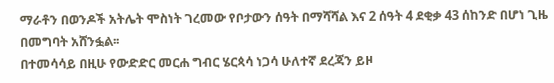ማራቶን በወንዶች አትሌት ሞስነት ገረመው የቦታውን ሰዓት በማሻሻል እና 2 ሰዓት 4 ደቂቃ 43 ሰከንድ በሆነ ጊዜ በመግባት አሸንፏል፡፡
በተመሳሳይ በዚሁ የውድድር መርሐ ግብር ሄርጳሳ ነጋሳ ሁለተኛ ደረጃን ይዞ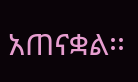አጠናቋል፡፡